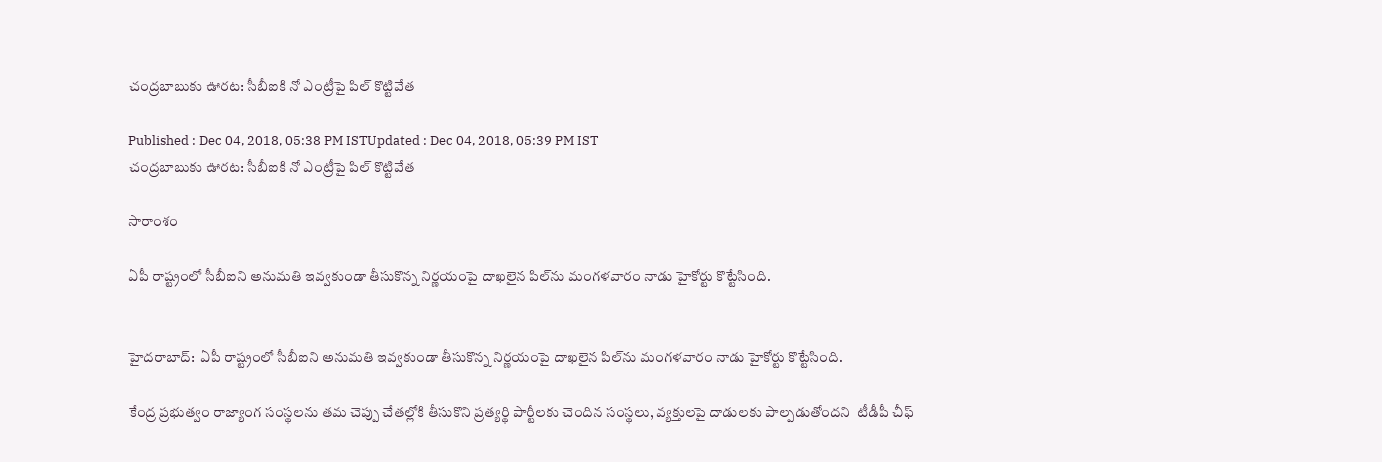చంద్రబాబుకు ఊరట: సీబీఐకి నో ఎంట్రీపై పిల్ కొట్టివేత

Published : Dec 04, 2018, 05:38 PM ISTUpdated : Dec 04, 2018, 05:39 PM IST
చంద్రబాబుకు ఊరట: సీబీఐకి నో ఎంట్రీపై పిల్ కొట్టివేత

సారాంశం

ఏపీ రాష్ట్రంలో సీబీఐని అనుమతి ఇవ్వకుండా తీసుకొన్న నిర్ణయంపై దాఖలైన పిల్‌ను మంగళవారం నాడు హైకోర్టు కొట్టేసింది.


హైదరాబాద్:  ఏపీ రాష్ట్రంలో సీబీఐని అనుమతి ఇవ్వకుండా తీసుకొన్న నిర్ణయంపై దాఖలైన పిల్‌ను మంగళవారం నాడు హైకోర్టు కొట్టేసింది.

కేంద్ర ప్రభుత్వం రాజ్యాంగ సంస్థలను తమ చెప్పు చేతల్లోకి తీసుకొని ప్రత్యర్థి పార్టీలకు చెందిన సంస్థలు, వ్యక్తులపై దాడులకు పాల్పడుతోందని  టీడీపీ చీఫ్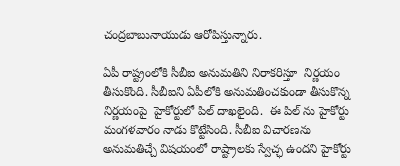చంద్రబాబునాయుడు ఆరోపిస్తున్నారు.

ఏపీ రాష్ట్రంలోకి సీబీఐ అనుమతిని నిరాకరిస్తూ  నిర్ణయం తీసుకొంది. సీబీఐని ఏపీలోకి అనుమతించకుండా తీసుకొన్న నిర్ణయంపై  హైకోర్టులో పిల్ దాఖలైంది.  ఈ పిల్ ను హైకోర్టు మంగళవారం నాడు కొట్టేసింది. సీబీఐ విచారణను అనుమతిచ్చే విషయంలో రాష్ట్రాలకు స్వేచ్ఛ ఉందని హైకోర్టు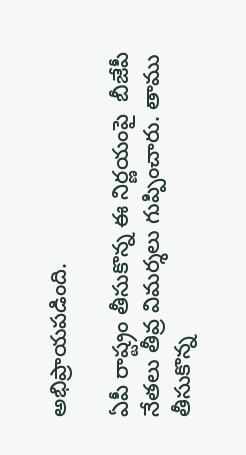అభిప్రాయపడింది.

ఏపీ రాష్ట్రం తీసుకొన్న ఈ నిర్ణయంపై  బీజేపీ నేతలు తీవ్ర విమర్శలు గుప్పించారు. తాము తీసుకొన్న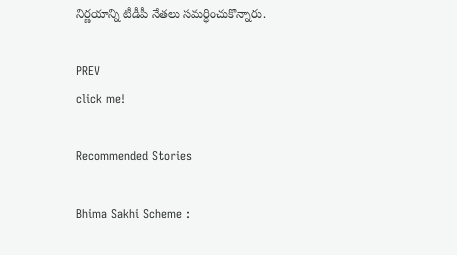నిర్ణయాన్ని టీడీపీ నేతలు సమర్ధించుకొన్నారు.

PREV
click me!

Recommended Stories

Bhima Sakhi Scheme :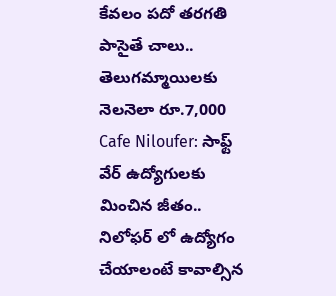కేవలం పదో తరగతి పాసైతే చాలు.. తెలుగమ్మాయిలకు నెలనెలా రూ.7,000
Cafe Niloufer: సాఫ్ట్ వేర్ ఉద్యోగులకు మించిన జీతం.. నిలోఫర్ లో ఉద్యోగం చేయాలంటే కావాల్సిన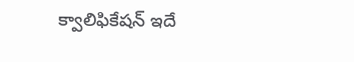క్వాలిఫికేషన్ ఇదే